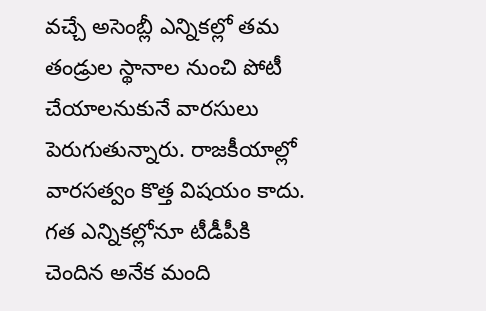వచ్చే అసెంబ్లీ ఎన్నికల్లో తమ తండ్రుల స్థానాల నుంచి పోటీ చేయాలనుకునే వారసులు పెరుగుతున్నారు. రాజకీయాల్లో వారసత్వం కొత్త విషయం కాదు. గత ఎన్నికల్లోనూ టీడీపీకి చెందిన అనేక మంది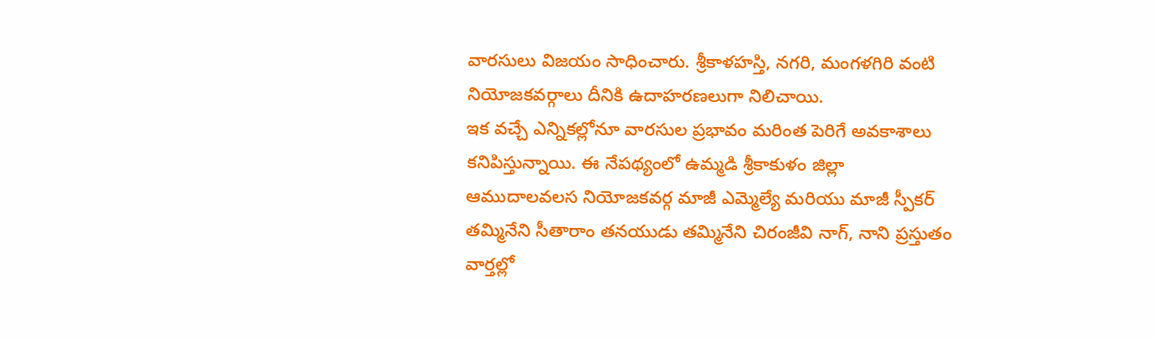వారసులు విజయం సాధించారు. శ్రీకాళహస్తి, నగరి, మంగళగిరి వంటి నియోజకవర్గాలు దీనికి ఉదాహరణలుగా నిలిచాయి.
ఇక వచ్చే ఎన్నికల్లోనూ వారసుల ప్రభావం మరింత పెరిగే అవకాశాలు కనిపిస్తున్నాయి. ఈ నేపథ్యంలో ఉమ్మడి శ్రీకాకుళం జిల్లా ఆముదాలవలస నియోజకవర్గ మాజీ ఎమ్మెల్యే మరియు మాజీ స్పీకర్ తమ్మినేని సీతారాం తనయుడు తమ్మినేని చిరంజీవి నాగ్, నాని ప్రస్తుతం వార్తల్లో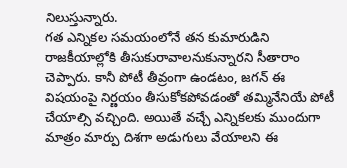నిలుస్తున్నారు.
గత ఎన్నికల సమయంలోనే తన కుమారుడిని రాజకీయాల్లోకి తీసుకురావాలనుకున్నారని సీతారాం చెప్పారు. కానీ పోటీ తీవ్రంగా ఉండటం, జగన్ ఈ విషయంపై నిర్ణయం తీసుకోకపోవడంతో తమ్మినేనియే పోటీ చేయాల్సి వచ్చింది. అయితే వచ్చే ఎన్నికలకు ముందుగా మాత్రం మార్పు దిశగా అడుగులు వేయాలని ఈ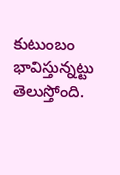కుటుంబం భావిస్తున్నట్టు తెలుస్తోంది.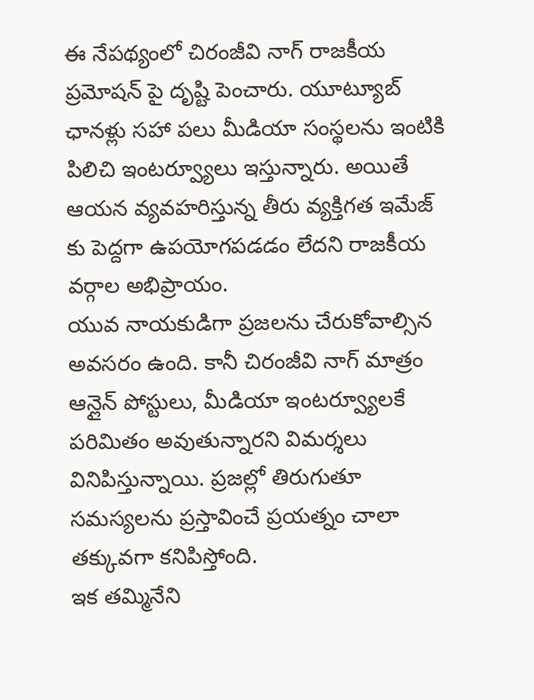ఈ నేపథ్యంలో చిరంజీవి నాగ్ రాజకీయ ప్రమోషన్ పై దృష్టి పెంచారు. యూట్యూబ్ ఛానళ్లు సహా పలు మీడియా సంస్థలను ఇంటికి పిలిచి ఇంటర్వ్యూలు ఇస్తున్నారు. అయితే ఆయన వ్యవహరిస్తున్న తీరు వ్యక్తిగత ఇమేజ్ కు పెద్దగా ఉపయోగపడడం లేదని రాజకీయ వర్గాల అభిప్రాయం.
యువ నాయకుడిగా ప్రజలను చేరుకోవాల్సిన అవసరం ఉంది. కానీ చిరంజీవి నాగ్ మాత్రం ఆన్లైన్ పోస్టులు, మీడియా ఇంటర్వ్యూలకే పరిమితం అవుతున్నారని విమర్శలు వినిపిస్తున్నాయి. ప్రజల్లో తిరుగుతూ సమస్యలను ప్రస్తావించే ప్రయత్నం చాలా తక్కువగా కనిపిస్తోంది.
ఇక తమ్మినేని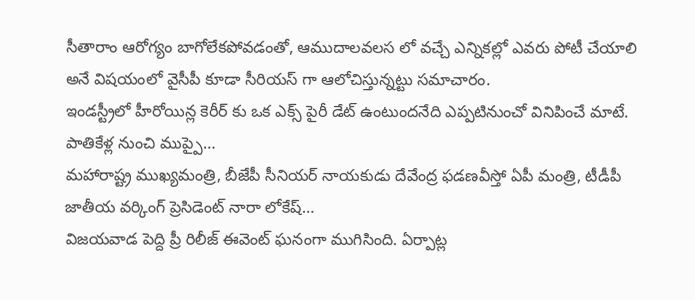సీతారాం ఆరోగ్యం బాగోలేకపోవడంతో, ఆముదాలవలస లో వచ్చే ఎన్నికల్లో ఎవరు పోటీ చేయాలి అనే విషయంలో వైసీపీ కూడా సీరియస్ గా ఆలోచిస్తున్నట్టు సమాచారం.
ఇండస్ట్రీలో హీరోయిన్ల కెరీర్ కు ఒక ఎక్స్ పైరీ డేట్ ఉంటుందనేది ఎప్పటినుంచో వినిపించే మాటే. పాతికేళ్ల నుంచి ముప్పై…
మహారాష్ట్ర ముఖ్యమంత్రి, బీజేపీ సీనియర్ నాయకుడు దేవేంద్ర ఫడణవీస్తో ఏపీ మంత్రి, టీడీపీ జాతీయ వర్కింగ్ ప్రెసిడెంట్ నారా లోకేష్…
విజయవాడ పెద్ది ప్రీ రిలీజ్ ఈవెంట్ ఘనంగా ముగిసింది. ఏర్పాట్ల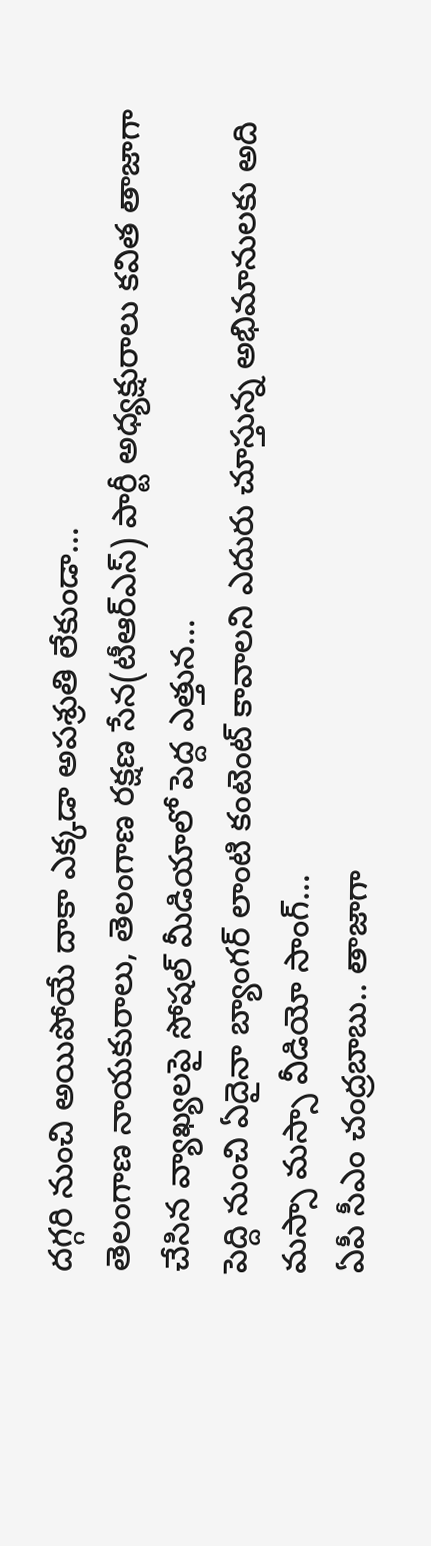దగ్గరి నుంచి అయిపోయే దాకా ఎక్కడా అపశ్రుతి లేకుండా…
తెలంగాణ నాయకురాలు, తెలంగాణ రక్షణ సేన(టీఆర్ఎస్) పార్టీ అధ్యక్షురాలు కవిత తాజాగా చేసిన వ్యాఖ్యలపై సోషల్ మీడియాలో పెద్ద ఎత్తున…
పెద్ది నుంచి ఏదైనా బ్యాంగర్ లాంటి కంటెంట్ కావాలని ఎదురు చూస్తున్న అభిమానులకు అది మస్సా మస్సా వీడియో సాంగ్…
ఏపీ సీఎం చంద్రబాబు.. తాజాగా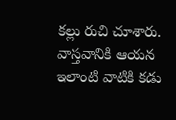కల్లు రుచి చూశారు. వాస్తవానికి ఆయన ఇలాంటి వాటికి కడు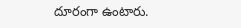దూరంగా ఉంటారు.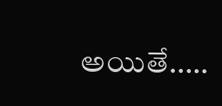అయితే..…